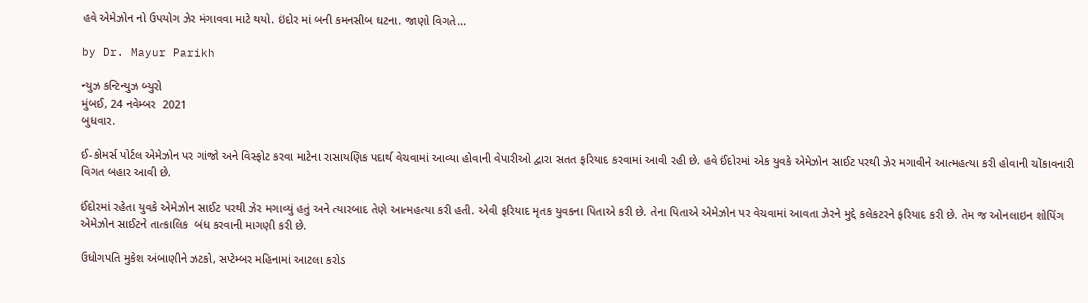હવે એમેઝોન નો ઉપયોગ ઝેર મંગાવવા માટે થયો. ઇંદોર માં બની કમનસીબ ઘટના. જાણો વિગતે…

by Dr. Mayur Parikh

ન્યુઝ કન્ટિન્યુઝ બ્યુરો
મુંબઈ, 24 નવેમ્બર  2021
બુધવાર.

ઈ-કોમર્સ પોર્ટલ એમેઝોન પર ગાંજો અને વિસ્ફોટ કરવા માટેના રાસાયણિક પદાર્થ વેચવામાં આવ્યા હોવાની વેપારીઓ દ્વારા સતત ફરિયાદ કરવામાં આવી રહી છે. હવે ઈંદોરમાં એક યુવકે એમેઝોન સાઈટ પરથી ઝેર મગાવીને આત્મહત્યા કરી હોવાની ચોંકાવનારી વિગત બહાર આવી છે.

ઈંદોરમાં રહેતા યુવકે એમેઝોન સાઈટ પરથી ઝેર મગાવ્યું હતું અને ત્યારબાદ તેણે આત્મહત્યા કરી હતી. એવી ફરિયાદ મૃતક યુવકના પિતાએ કરી છે. તેના પિતાએ એમેઝોન પર વેચવામાં આવતા ઝેરને મુદ્દે કલેકટરને ફરિયાદ કરી છે. તેમ જ ઓનલાઇન શોપિંગ એમેઝોન સાઈટને તાત્કાલિક  બંધ કરવાની માગણી કરી છે.

ઉધોગપતિ મુકેશ અંબાણીને ઝટકો, સપ્ટેમ્બર મહિનામાં આટલા કરોડ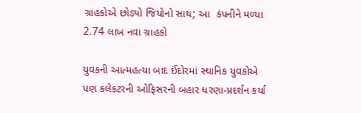ગ્રાહકોએ છોડ્યો જિયોનો સાથ; આ  કંપનીને મળ્યા 2.74 લાખ નવા ગ્રાહકો

યુવકની આત્મહત્યા બાદ ઈંદોરમાં સ્થાનિક યુવકોએ પણ કલેકટરની ઓફિસરની બહાર ધરણા-પ્રદર્શન કર્યા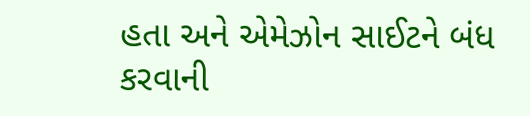હતા અને એમેઝોન સાઈટને બંધ કરવાની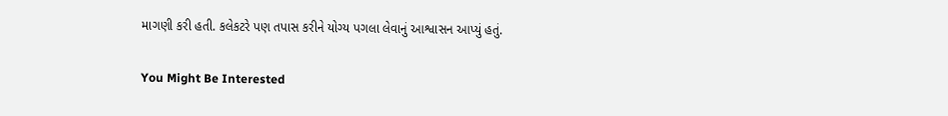માગણી કરી હતી. કલેકટરે પણ તપાસ કરીને યોગ્ય પગલા લેવાનું આશ્વાસન આપ્યું હતું.

You Might Be Interested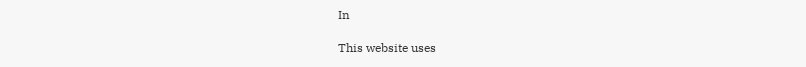In

This website uses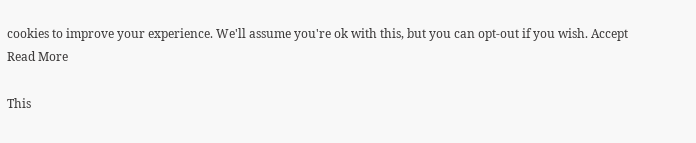cookies to improve your experience. We'll assume you're ok with this, but you can opt-out if you wish. Accept Read More

This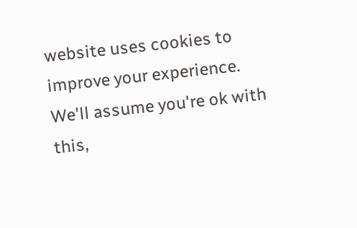website uses cookies to improve your experience. We'll assume you're ok with this,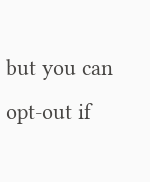but you can opt-out if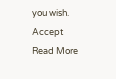you wish. Accept Read More